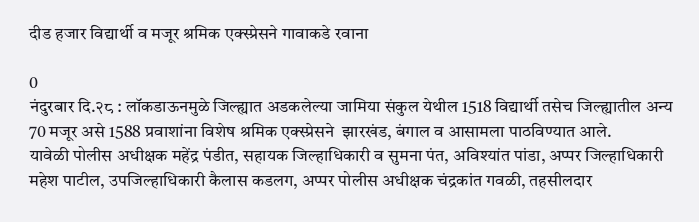दीड हजार विद्यार्थी व मजूर श्रमिक एक्स्प्रेसने गावाकडे रवाना

0
नंदुरबार दि.२८ : लॉकडाऊनमुळे जिल्ह्यात अडकलेल्या जामिया संकुल येथील 1518 विद्यार्थी तसेच जिल्ह्यातील अन्य 70 मजूर असे 1588 प्रवाशांना विशेष श्रमिक एक्स्प्रेसने  झारखंड, बंगाल व आसामला पाठविण्यात आले.
यावेळी पोलीस अधीक्षक महेंद्र पंडीत, सहायक जिल्हाधिकारी व सुमना पंत, अविश्यांत पांडा, अप्पर जिल्हाधिकारी महेश पाटील, उपजिल्हाधिकारी कैलास कडलग, अप्पर पोलीस अधीक्षक चंद्रकांत गवळी, तहसीलदार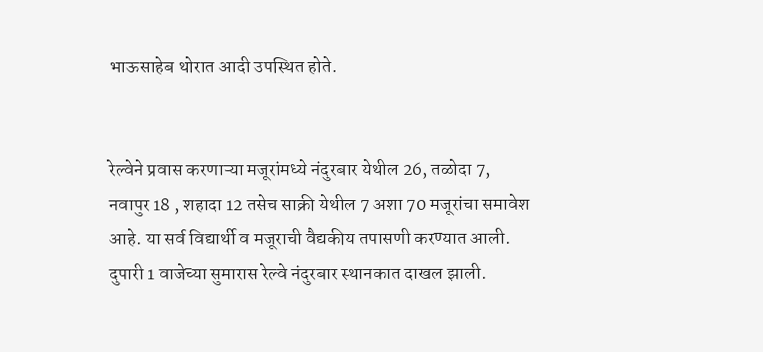भाऊसाहेब थोरात आदी उपस्थित होते.


रेल्वेने प्रवास करणाऱ्या मजूरांमध्ये नंदुरबार येथील 26, तळोदा 7, नवापुर 18 , शहादा 12 तसेच साक्री येथील 7 अशा 70 मजूरांचा समावेश आहे. या सर्व विद्यार्थी व मजूराची वैद्यकीय तपासणी करण्यात आली. दुपारी 1 वाजेच्या सुमारास रेल्वे नंदुरबार स्थानकात दाखल झाली.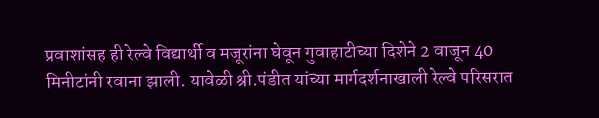प्रवाशांसह ही रेल्वे विद्यार्थी व मजूरांना घेवून गुवाहाटीच्या दिशेने 2 वाजून 40 मिनीटांनी रवाना झाली. यावेळी श्री.पंडीत यांच्या मार्गदर्शनाखाली रेल्वे परिसरात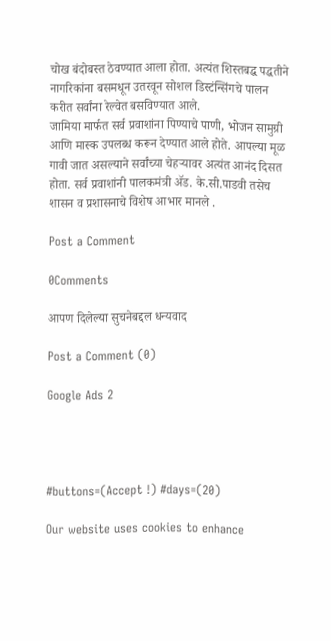चोख बंदोबस्त ठेवण्यात आला होता. अत्यंत शिस्तबद्ध पद्धतीने नागरिकांना बसमधून उतरवून सोशल डिस्टंन्सिंगचे पालन करीत सर्वांना रेल्वेत बसविण्यात आले.
जामिया मार्फत सर्व प्रवाशांना पिण्याचे पाणी, भोजन सामुग्री आणि मास्क उपलब्ध करून देण्यात आले होते. आपल्या मूळ गावी जात असल्याने सर्वांच्या चेहऱ्यावर अत्यंत आनंद दिसत होता. सर्व प्रवाशांनी पालकमंत्री ॲड. के.सी.पाडवी तसेच शासन व प्रशासनाचे विशेष आभार मानले .

Post a Comment

0Comments

आपण दिलेल्या सुचनेबद्दल धन्यवाद

Post a Comment (0)

Google Ads 2




#buttons=(Accept !) #days=(20)

Our website uses cookies to enhance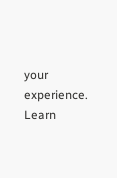your experience. Learn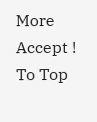More
Accept !
To Top